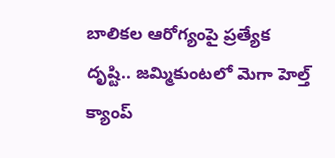బాలికల ఆరోగ్యంపై ప్రత్యేక దృష్టి.. జమ్మికుంటలో మెగా హెల్త్ క్యాంప్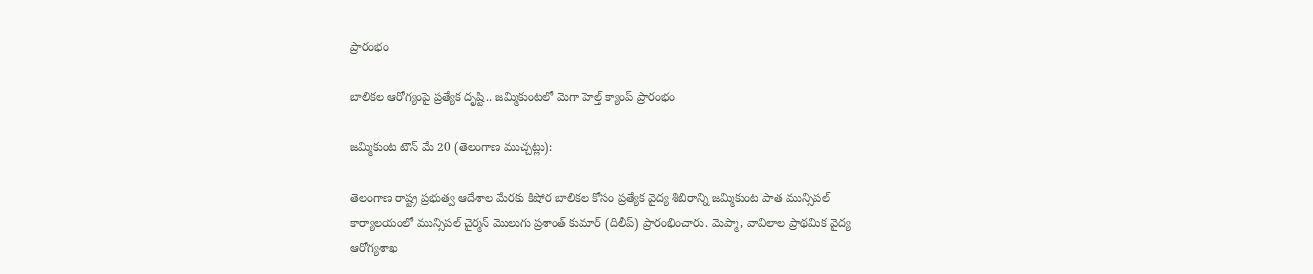ప్రారంభం

బాలికల ఆరోగ్యంపై ప్రత్యేక దృష్టి.. జమ్మికుంటలో మెగా హెల్త్ క్యాంప్ ప్రారంభం

జమ్మికుంట టౌన్ మే 20 (తెలంగాణ ముచ్చట్లు):

తెలంగాణ రాష్ట్ర ప్రభుత్వ ఆదేశాల మేరకు కిషోర బాలికల కోసం ప్రత్యేక వైద్య శిబిరాన్ని జమ్మికుంట పాత మున్సిపల్ కార్యాలయంలో మున్సిపల్ చైర్మన్ మొలుగు ప్రశాంత్ కుమార్ (దిలీప్) ప్రారంభించారు. మెప్మా, వావిలాల ప్రాథమిక వైద్య ఆరోగ్యశాఖ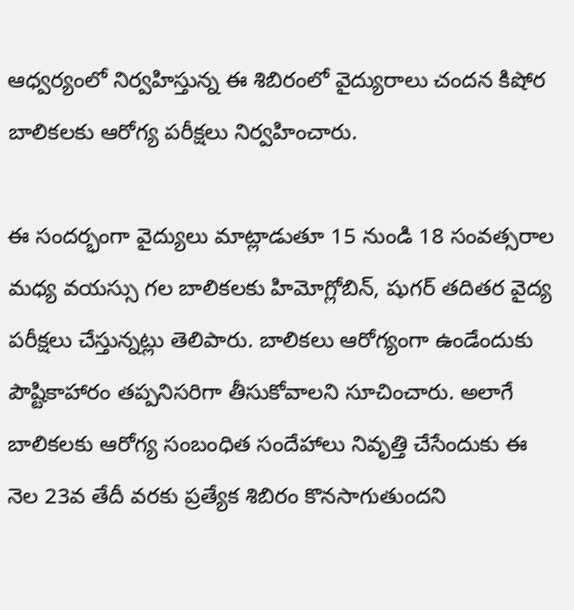ఆధ్వర్యంలో నిర్వహిస్తున్న ఈ శిబిరంలో వైద్యురాలు చందన కిషోర బాలికలకు ఆరోగ్య పరీక్షలు నిర్వహించారు.

ఈ సందర్భంగా వైద్యులు మాట్లాడుతూ 15 నుండి 18 సంవత్సరాల మధ్య వయస్సు గల బాలికలకు హిమోగ్లోబిన్, షుగర్ తదితర వైద్య పరీక్షలు చేస్తున్నట్లు తెలిపారు. బాలికలు ఆరోగ్యంగా ఉండేందుకు పౌష్టికాహారం తప్పనిసరిగా తీసుకోవాలని సూచించారు. అలాగే బాలికలకు ఆరోగ్య సంబంధిత సందేహాలు నివృత్తి చేసేందుకు ఈ నెల 23వ తేదీ వరకు ప్రత్యేక శిబిరం కొనసాగుతుందని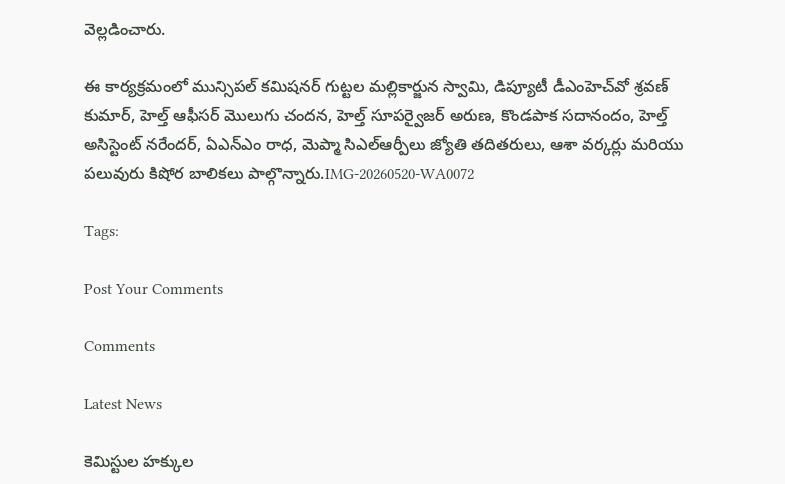వెల్లడించారు.

ఈ కార్యక్రమంలో మున్సిపల్ కమిషనర్ గుట్టల మల్లికార్జున స్వామి, డిప్యూటీ డీఎంహెచ్‌వో శ్రవణ్ కుమార్, హెల్త్ ఆఫీసర్ మొలుగు చందన, హెల్త్ సూపర్వైజర్ అరుణ, కొండపాక సదానందం, హెల్త్ అసిస్టెంట్ నరేందర్, ఏఎన్‌ఎం రాధ, మెప్మా సిఎల్‌ఆర్పీలు జ్యోతి తదితరులు, ఆశా వర్కర్లు మరియు పలువురు కిషోర బాలికలు పాల్గొన్నారు.IMG-20260520-WA0072

Tags:

Post Your Comments

Comments

Latest News

కెమిస్టుల హక్కుల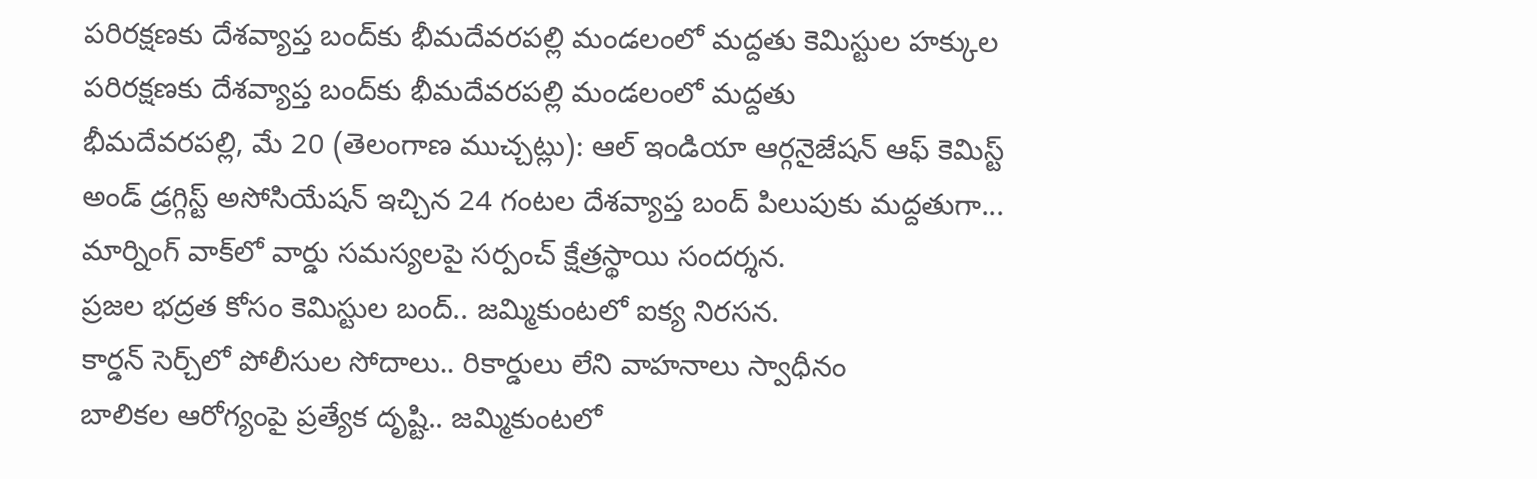పరిరక్షణకు దేశవ్యాప్త బంద్‌కు భీమదేవరపల్లి మండలంలో మద్దతు కెమిస్టుల హక్కుల పరిరక్షణకు దేశవ్యాప్త బంద్‌కు భీమదేవరపల్లి మండలంలో మద్దతు
భీమదేవరపల్లి, మే 20 (తెలంగాణ ముచ్చట్లు): ఆల్ ఇండియా ఆర్గనైజేషన్ ఆఫ్ కెమిస్ట్ అండ్ డ్రగ్గిస్ట్ అసోసియేషన్ ఇచ్చిన 24 గంటల దేశవ్యాప్త బంద్ పిలుపుకు మద్దతుగా...
మార్నింగ్ వాక్‌లో వార్డు సమస్యలపై సర్పంచ్ క్షేత్రస్థాయి సందర్శన.
ప్రజల భద్రత కోసం కెమిస్టుల బంద్.. జమ్మికుంటలో ఐక్య నిరసన.
కార్డన్ సెర్చ్‌లో పోలీసుల సోదాలు.. రికార్డులు లేని వాహనాలు స్వాధీనం
బాలికల ఆరోగ్యంపై ప్రత్యేక దృష్టి.. జమ్మికుంటలో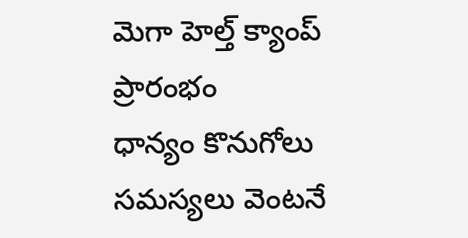మెగా హెల్త్ క్యాంప్ ప్రారంభం
ధాన్యం కొనుగోలు సమస్యలు వెంటనే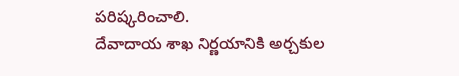పరిష్కరించాలి.
దేవాదాయ శాఖ నిర్ణయానికి అర్చకుల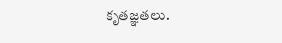కృతజ్ఞతలు.